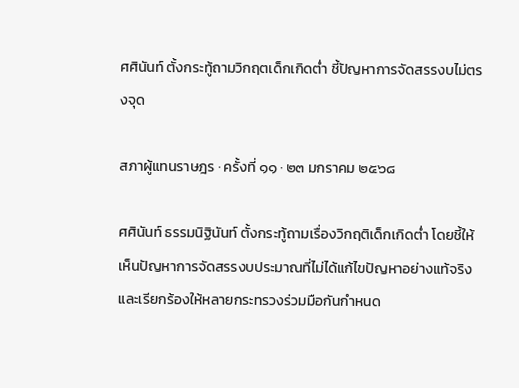ศศินันท์ ตั้งกระทู้ถามวิกฤตเด็กเกิดต่ำ ชี้ปัญหาการจัดสรรงบไม่ตรงจุด

สภาผู้แทนราษฎร · ครั้งที่ ๑๑ · ๒๓ มกราคม ๒๕๖๘

ศศินันท์ ธรรมนิฐินันท์ ตั้งกระทู้ถามเรื่องวิกฤติเด็กเกิดต่ำ โดยชี้ให้เห็นปัญหาการจัดสรรงบประมาณที่ไม่ได้แก้ไขปัญหาอย่างแท้จริง และเรียกร้องให้หลายกระทรวงร่วมมือกันกำหนด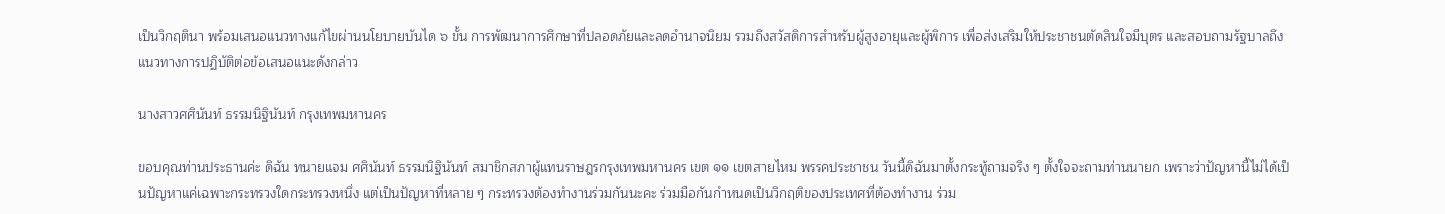เป็นวิกฤตินา พร้อมเสนอแนวทางแก้ไขผ่านนโยบายบันได ๖ ขั้น การพัฒนาการศึกษาที่ปลอดภัยและลดอำนาจนิยม รวมถึงสวัสดิการสำหรับผู้สูงอายุและผู้พิการ เพื่อส่งเสริมให้ประชาชนตัดสินใจมีบุตร และสอบถามรัฐบาลถึงแนวทางการปฏิบัติต่อข้อเสนอแนะดังกล่าว

นางสาวศศินันท์ ธรรมนิฐินันท์ กรุงเทพมหานคร

ขอบคุณท่านประธานค่ะ ดิฉัน ทนายแจม ศศินันท์ ธรรมนิฐินันท์ สมาชิกสภาผู้แทนราษฎรกรุงเทพมหานคร เขต ๑๑ เขตสายไหม พรรคประชาชน วันนี้ดิฉันมาตั้งกระทู้ถามจริง ๆ ตั้งใจจะถามท่านนายก เพราะว่าปัญหานี้ไม่ได้เป็นปัญหาแค่เฉพาะกระทรวงใดกระทรวงหนึ่ง แต่เป็นปัญหาที่หลาย ๆ กระทรวงต้องทำงานร่วมกันนะคะ ร่วมมือกันกำหนดเป็นวิกฤติของประเทศที่ต้องทำงาน ร่วม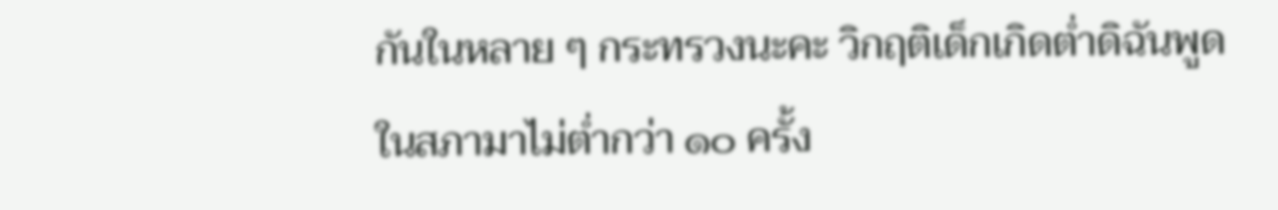กันในหลาย ๆ กระทรวงนะคะ วิกฤติเด็กเกิดต่ำดิฉันพูดในสภามาไม่ต่ำกว่า ๑๐ ครั้ง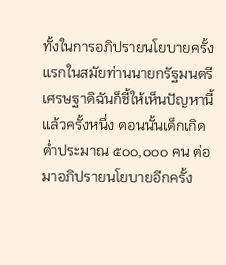ทั้งในการอภิปรายนโยบายครั้งแรกในสมัยท่านนายกรัฐมนตรีเศรษฐาดิฉันก็ชี้ให้เห็นปัญหานี้ แล้วครั้งหนึ่ง ตอนนั้นเด็กเกิดต่ำประมาณ ๕๐๐,๐๐๐ คน ต่อมาอภิปรายนโยบายอีกครั้ง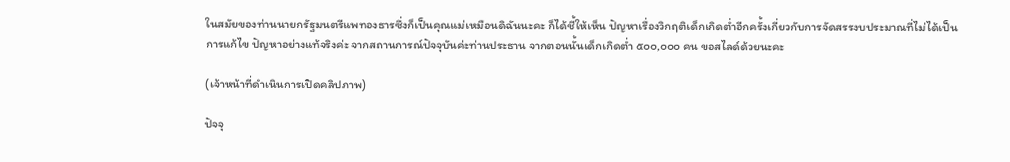ในสมัยของท่านนายกรัฐมนตรีแพทองธารซึ่งก็เป็นคุณแม่เหมือนดิฉันนะคะ ก็ได้ชี้ให้เห็น ปัญหาเรื่องวิกฤติเด็กเกิดต่ำอีกครั้งเกี่ยวกับการจัดสรรงบประมาณที่ไม่ได้เป็นการแก้ไข ปัญหาอย่างแท้จริงค่ะ จากสถานการณ์ปัจจุบันค่ะท่านประธาน จากตอนนั้นเด็กเกิดต่ำ ๕๐๐,๐๐๐ คน ขอสไลด์ด้วยนะคะ

(เจ้าหน้าที่ดำเนินการเปิดคลิปภาพ)

ปัจจุ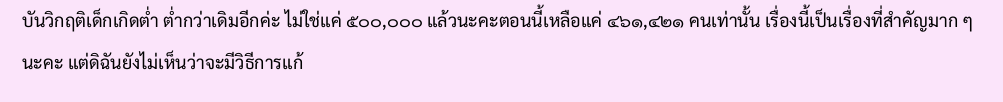บันวิกฤติเด็กเกิดต่ำ ต่ำกว่าเดิมอีกค่ะ ไม่ใช่แค่ ๕๐๐,๐๐๐ แล้วนะคะตอนนี้เหลือแค่ ๔๖๑,๔๒๑ คนเท่านั้น เรื่องนี้เป็นเรื่องที่สำคัญมาก ๆ นะคะ แต่ดิฉันยังไม่เห็นว่าจะมีวิธีการแก้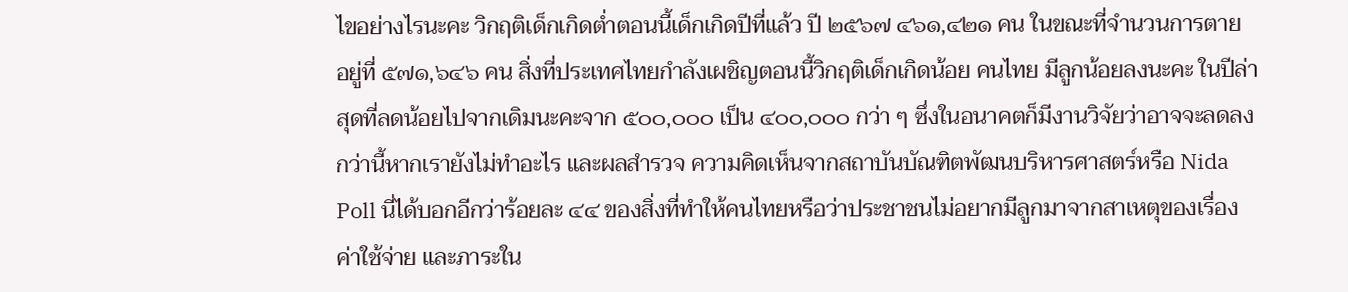ไขอย่างไรนะคะ วิกฤติเด็กเกิดต่ำตอนนี้เด็กเกิดปีที่แล้ว ปี ๒๕๖๗ ๔๖๑,๔๒๑ คน ในขณะที่จำนวนการตาย อยู่ที่ ๕๗๑,๖๔๖ คน สิ่งที่ประเทศไทยกำลังเผชิญตอนนี้วิกฤติเด็กเกิดน้อย คนไทย มีลูกน้อยลงนะคะ ในปีล่าสุดที่ลดน้อยไปจากเดิมนะคะจาก ๕๐๐,๐๐๐ เป็น ๔๐๐,๐๐๐ กว่า ๆ ซึ่งในอนาคตก็มีงานวิจัยว่าอาจจะลดลงกว่านี้หากเรายังไม่ทำอะไร และผลสำรวจ ความคิดเห็นจากสถาบันบัณฑิตพัฒนบริหารศาสตร์หรือ Nida Poll นี่ได้บอกอีกว่าร้อยละ ๔๔ ของสิ่งที่ทำให้คนไทยหรือว่าประชาชนไม่อยากมีลูกมาจากสาเหตุของเรื่องค่าใช้จ่าย และภาระใน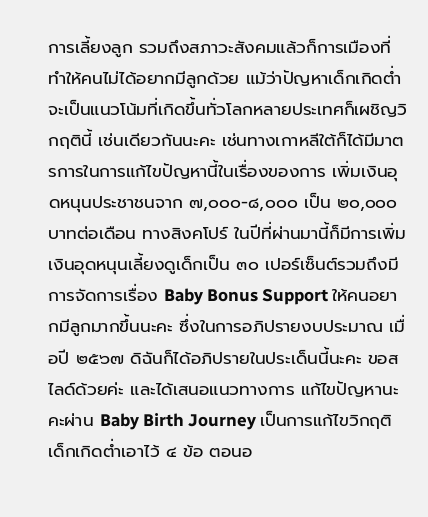การเลี้ยงลูก รวมถึงสภาวะสังคมแล้วก็การเมืองที่ทำให้คนไม่ได้อยากมีลูกด้วย แม้ว่าปัญหาเด็กเกิดต่ำจะเป็นแนวโน้มที่เกิดขึ้นทั่วโลกหลายประเทศก็เผชิญวิกฤตินี้ เช่นเดียวกันนะคะ เช่นทางเกาหลีใต้ก็ได้มีมาตรการในการแก้ไขปัญหานี้ในเรื่องของการ เพิ่มเงินอุดหนุนประชาชนจาก ๗,๐๐๐-๘,๐๐๐ เป็น ๒๐,๐๐๐ บาทต่อเดือน ทางสิงคโปร์ ในปีที่ผ่านมานี้ก็มีการเพิ่มเงินอุดหนุนเลี้ยงดูเด็กเป็น ๓๐ เปอร์เซ็นต์รวมถึงมีการจัดการเรื่อง Baby Bonus Support ให้คนอยากมีลูกมากขึ้นนะคะ ซึ่งในการอภิปรายงบประมาณ เมื่อปี ๒๕๖๗ ดิฉันก็ได้อภิปรายในประเด็นนี้นะคะ ขอสไลด์ด้วยค่ะ และได้เสนอแนวทางการ แก้ไขปัญหานะคะผ่าน Baby Birth Journey เป็นการแก้ไขวิกฤติเด็กเกิดต่ำเอาไว้ ๔ ข้อ ตอนอ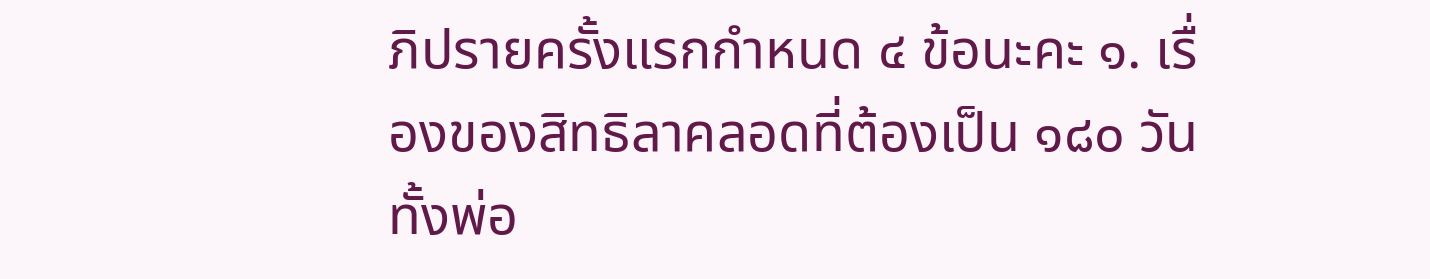ภิปรายครั้งแรกกำหนด ๔ ข้อนะคะ ๑. เรื่องของสิทธิลาคลอดที่ต้องเป็น ๑๘๐ วัน ทั้งพ่อ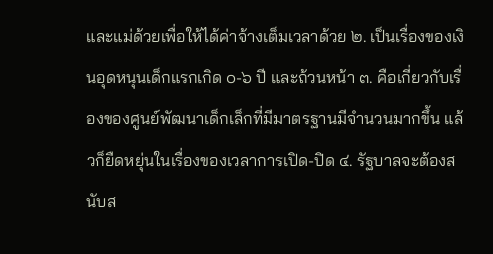และแม่ด้วยเพื่อให้ได้ค่าจ้างเต็มเวลาด้วย ๒. เป็นเรื่องของเงินอุดหนุนเด็กแรกเกิด ๐-๖ ปี และถ้วนหน้า ๓. คือเกี่ยวกับเรื่องของศูนย์พัฒนาเด็กเล็กที่มีมาตรฐานมีจำนวนมากขึ้น แล้วก็ยืดหยุ่นในเรื่องของเวลาการเปิด-ปิด ๔. รัฐบาลจะต้องสนับส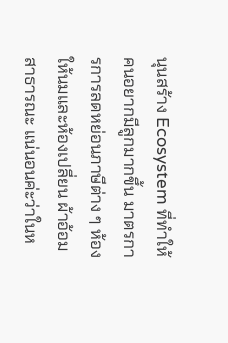นุนสร้าง Ecosystem ที่ทำให้คนอยากมีลูกมากขึ้น มาตรการการลดหย่อนภาษีต่าง ๆ ห้องให้นมและห้องเปลี่ยน ผ้าอ้อมสาธารณะ แน่นอนค่ะว่าในห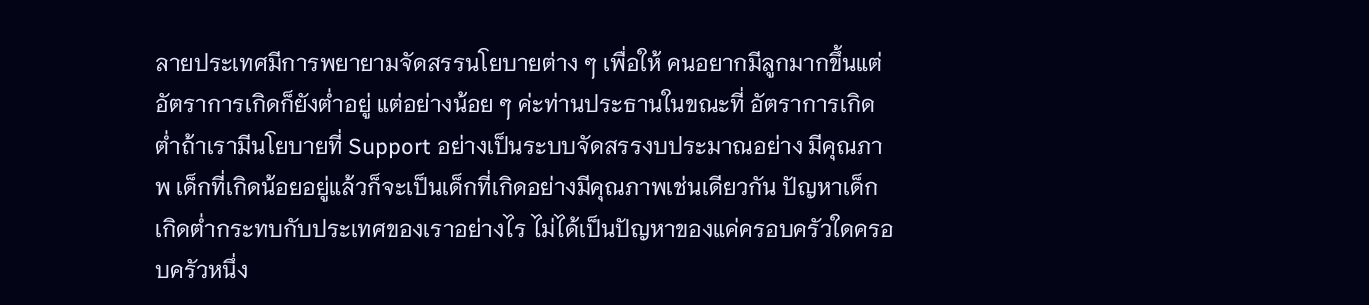ลายประเทศมีการพยายามจัดสรรนโยบายต่าง ๆ เพื่อให้ คนอยากมีลูกมากขึ้นแต่อัตราการเกิดก็ยังต่ำอยู่ แต่อย่างน้อย ๆ ค่ะท่านประธานในขณะที่ อัตราการเกิดต่ำถ้าเรามีนโยบายที่ Support อย่างเป็นระบบจัดสรรงบประมาณอย่าง มีคุณภาพ เด็กที่เกิดน้อยอยู่แล้วก็จะเป็นเด็กที่เกิดอย่างมีคุณภาพเช่นเดียวกัน ปัญหาเด็ก เกิดต่ำกระทบกับประเทศของเราอย่างไร ไม่ได้เป็นปัญหาของแค่ครอบครัวใดครอบครัวหนึ่ง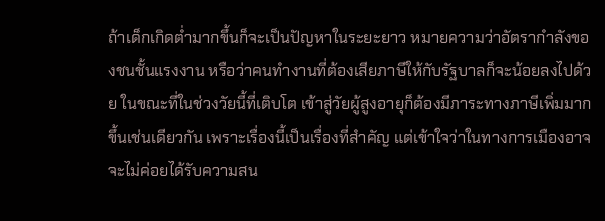ถ้าเด็กเกิดต่ำมากขึ้นก็จะเป็นปัญหาในระยะยาว หมายความว่าอัตรากำลังของชนชั้นแรงงาน หรือว่าคนทำงานที่ต้องเสียภาษีให้กับรัฐบาลก็จะน้อยลงไปด้วย ในขณะที่ในช่วงวัยนี้ที่เติบโต เข้าสู่วัยผู้สูงอายุก็ต้องมีภาระทางภาษีเพิ่มมากขึ้นเช่นเดียวกัน เพราะเรื่องนี้เป็นเรื่องที่สำคัญ แต่เข้าใจว่าในทางการเมืองอาจจะไม่ค่อยได้รับความสน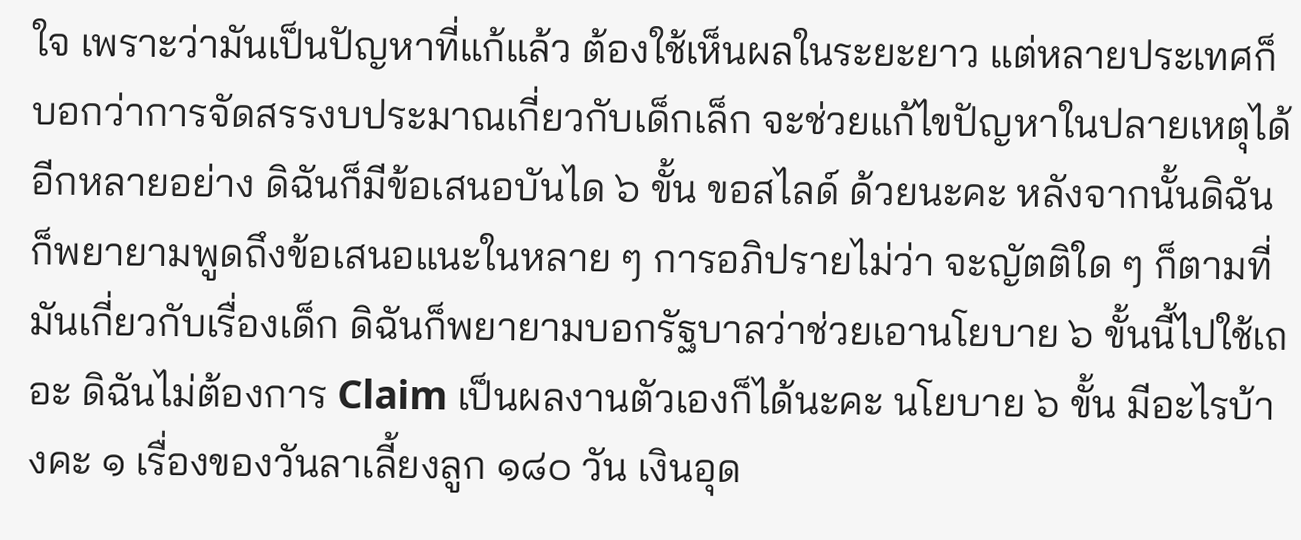ใจ เพราะว่ามันเป็นปัญหาที่แก้แล้ว ต้องใช้เห็นผลในระยะยาว แต่หลายประเทศก็บอกว่าการจัดสรรงบประมาณเกี่ยวกับเด็กเล็ก จะช่วยแก้ไขปัญหาในปลายเหตุได้อีกหลายอย่าง ดิฉันก็มีข้อเสนอบันได ๖ ขั้น ขอสไลด์ ด้วยนะคะ หลังจากนั้นดิฉันก็พยายามพูดถึงข้อเสนอแนะในหลาย ๆ การอภิปรายไม่ว่า จะญัตติใด ๆ ก็ตามที่มันเกี่ยวกับเรื่องเด็ก ดิฉันก็พยายามบอกรัฐบาลว่าช่วยเอานโยบาย ๖ ขั้นนี้ไปใช้เถอะ ดิฉันไม่ต้องการ Claim เป็นผลงานตัวเองก็ได้นะคะ นโยบาย ๖ ขั้น มีอะไรบ้างคะ ๑ เรื่องของวันลาเลี้ยงลูก ๑๘๐ วัน เงินอุด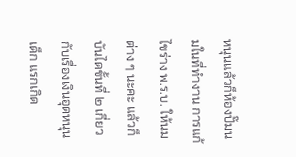หนุนแล้วก็ห้องปั๊มนมในที่ทำงาน การแก้ไขร่าง พ.ร.บ. ให้นมต่าง ๆ นะคะ แล้วก็บันไดขั้นที่ ๒ เกี่ยวกับเรื่องเงินอุดหนุนเด็ก แรกเกิด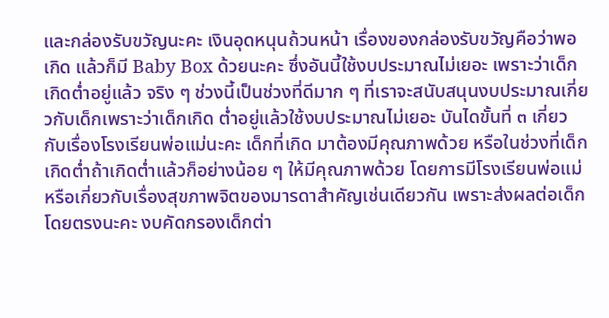และกล่องรับขวัญนะคะ เงินอุดหนุนถ้วนหน้า เรื่องของกล่องรับขวัญคือว่าพอเกิด แล้วก็มี Baby Box ด้วยนะคะ ซึ่งอันนี้ใช้งบประมาณไม่เยอะ เพราะว่าเด็กเกิดต่ำอยู่แล้ว จริง ๆ ช่วงนี้เป็นช่วงที่ดีมาก ๆ ที่เราจะสนับสนุนงบประมาณเกี่ยวกับเด็กเพราะว่าเด็กเกิด ต่ำอยู่แล้วใช้งบประมาณไม่เยอะ บันไดขั้นที่ ๓ เกี่ยวกับเรื่องโรงเรียนพ่อแม่นะคะ เด็กที่เกิด มาต้องมีคุณภาพด้วย หรือในช่วงที่เด็กเกิดต่ำถ้าเกิดต่ำแล้วก็อย่างน้อย ๆ ให้มีคุณภาพด้วย โดยการมีโรงเรียนพ่อแม่ หรือเกี่ยวกับเรื่องสุขภาพจิตของมารดาสำคัญเช่นเดียวกัน เพราะส่งผลต่อเด็กโดยตรงนะคะ งบคัดกรองเด็กต่า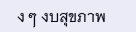ง ๆ งบสุขภาพ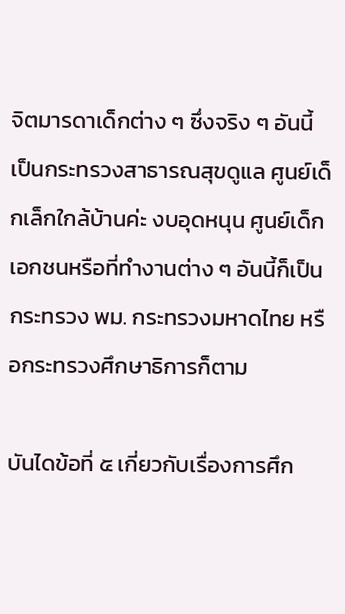จิตมารดาเด็กต่าง ๆ ซึ่งจริง ๆ อันนี้เป็นกระทรวงสาธารณสุขดูแล ศูนย์เด็กเล็กใกล้บ้านค่ะ งบอุดหนุน ศูนย์เด็กเอกชนหรือที่ทำงานต่าง ๆ อันนี้ก็เป็นกระทรวง พม. กระทรวงมหาดไทย หรือกระทรวงศึกษาธิการก็ตาม

บันไดข้อที่ ๕ เกี่ยวกับเรื่องการศึก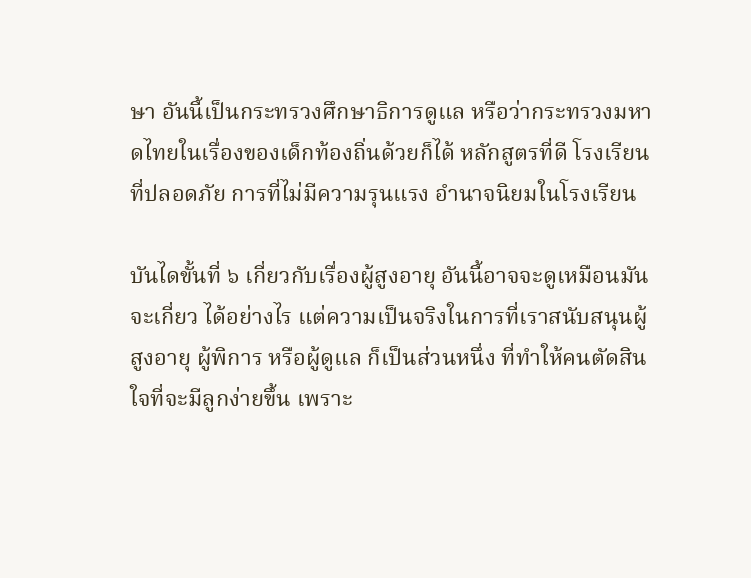ษา อันนี้เป็นกระทรวงศึกษาธิการดูแล หรือว่ากระทรวงมหาดไทยในเรื่องของเด็กท้องถิ่นด้วยก็ได้ หลักสูตรที่ดี โรงเรียนที่ปลอดภัย การที่ไม่มีความรุนแรง อำนาจนิยมในโรงเรียน

บันไดขั้นที่ ๖ เกี่ยวกับเรื่องผู้สูงอายุ อันนี้อาจจะดูเหมือนมันจะเกี่ยว ได้อย่างไร แต่ความเป็นจริงในการที่เราสนับสนุนผู้สูงอายุ ผู้พิการ หรือผู้ดูแล ก็เป็นส่วนหนึ่ง ที่ทำให้คนตัดสินใจที่จะมีลูกง่ายขึ้น เพราะ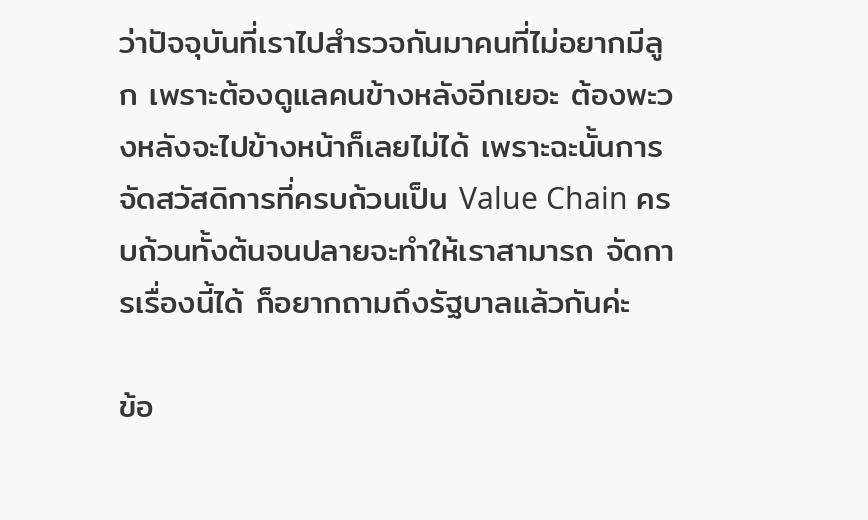ว่าปัจจุบันที่เราไปสำรวจกันมาคนที่ไม่อยากมีลูก เพราะต้องดูแลคนข้างหลังอีกเยอะ ต้องพะวงหลังจะไปข้างหน้าก็เลยไม่ได้ เพราะฉะนั้นการ จัดสวัสดิการที่ครบถ้วนเป็น Value Chain ครบถ้วนทั้งต้นจนปลายจะทำให้เราสามารถ จัดการเรื่องนี้ได้ ก็อยากถามถึงรัฐบาลแล้วกันค่ะ

ข้อ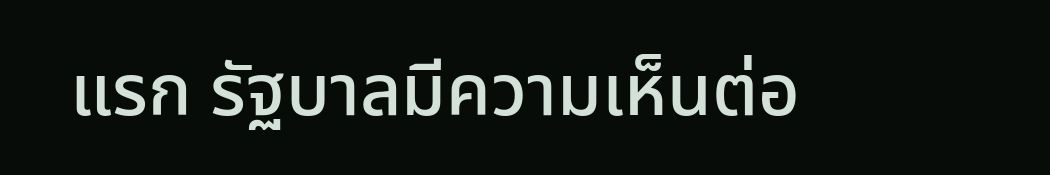แรก รัฐบาลมีความเห็นต่อ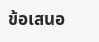ข้อเสนอ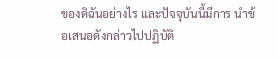ของดิฉันอย่างไร และปัจจุบันนี้มีการ นำข้อเสนอดังกล่าวไปปฏิบัติ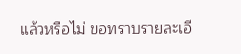แล้วหรือไม่ ขอทราบรายละเอี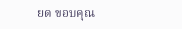ยด ขอบคุณ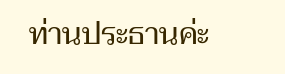ท่านประธานค่ะ